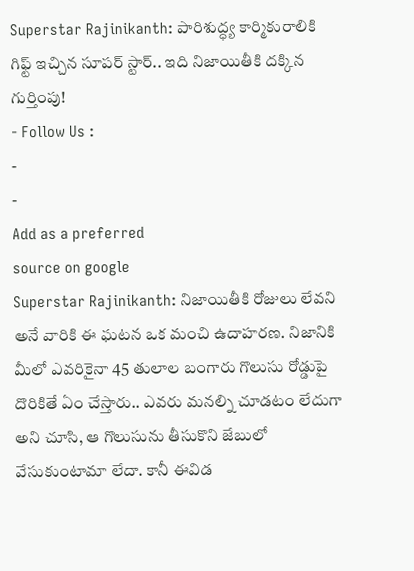Superstar Rajinikanth: పారిశుద్ధ్య కార్మికురాలికి గిఫ్ట్ ఇచ్చిన సూపర్ స్టార్.. ఇది నిజాయితీకి దక్కిన గుర్తింపు!
- Follow Us :
-
-
Add as a preferred
source on google
Superstar Rajinikanth: నిజాయితీకి రోజులు లేవని అనే వారికి ఈ ఘటన ఒక మంచి ఉదాహరణ. నిజానికి మీలో ఎవరికైనా 45 తులాల బంగారు గొలుసు రోడ్డుపై దొరికితే ఏం చేస్తారు.. ఎవరు మనల్ని చూడటం లేదుగా అని చూసి, ఆ గొలుసును తీసుకొని జేబులో వేసుకుంటామా లేదా. కానీ ఈవిడ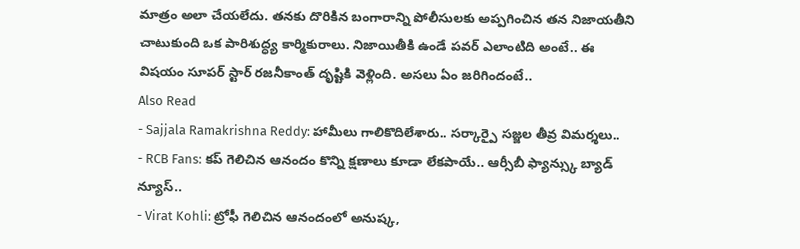మాత్రం అలా చేయలేదు. తనకు దొరికిన బంగారాన్ని పోలీసులకు అప్పగించిన తన నిజాయతీని చాటుకుంది ఒక పారిశుద్ధ్య కార్మికురాలు. నిజాయితీకి ఉండే పవర్ ఎలాంటిది అంటే.. ఈ విషయం సూపర్ స్టార్ రజనీకాంత్ దృష్టికి వెళ్లింది. అసలు ఏం జరిగిందంటే..
Also Read
- Sajjala Ramakrishna Reddy: హామీలు గాలికొదిలేశారు.. సర్కార్పై సజ్జల తీవ్ర విమర్శలు..
- RCB Fans: కప్ గెలిచిన ఆనందం కొన్ని క్షణాలు కూడా లేకపాయే.. ఆర్సీబీ ఫ్యాన్స్కు బ్యాడ్ న్యూస్..
- Virat Kohli: ట్రోఫీ గెలిచిన ఆనందంలో అనుష్క,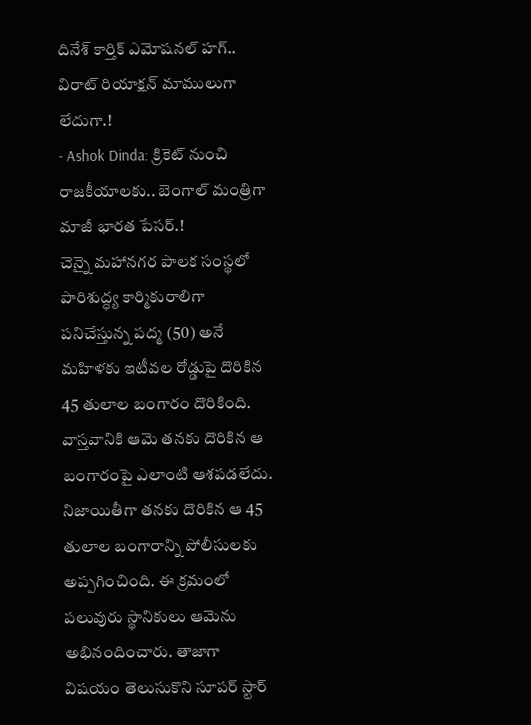దినేశ్ కార్తిక్ ఎమోషనల్ హగ్.. విరాట్ రియాక్షన్ మాములుగా లేదుగా.!
- Ashok Dinda: క్రికెట్ నుంచి రాజకీయాలకు.. బెంగాల్ మంత్రిగా మాజీ భారత పేసర్.!
చెన్నై మహానగర పాలక సంస్థలో పారిశుద్ధ్య కార్మికురాలిగా పనిచేస్తున్న పద్మ (50) అనే మహిళకు ఇటీవల రోడ్డుపై దొరికిన 45 తులాల బంగారం దొరికింది. వాస్తవానికి ఆమె తనకు దొరికిన ఆ బంగారంపై ఎలాంటి ఆశపడలేదు. నిజాయితీగా తనకు దొరికిన ఆ 45 తులాల బంగారాన్ని పోలీసులకు అప్పగించింది. ఈ క్రమంలో పలువురు స్థానికులు ఆమెను అభినందించారు. తాజాగా విషయం తెలుసుకొని సూపర్ స్టార్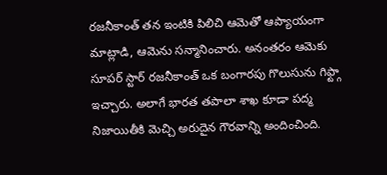రజనీకాంత్ తన ఇంటికి పిలిచి ఆమెతో ఆప్యాయంగా మాట్లాడి, ఆమెను సన్మానించారు. అనంతరం ఆమెకు సూపర్ స్టార్ రజనీకాంత్ ఒక బంగారపు గొలుసును గిఫ్ట్గా ఇచ్చారు. అలాగే భారత తపాలా శాఖ కూడా పద్మ నిజాయితీకి మెచ్చి అరుదైన గౌరవాన్ని అందించింది.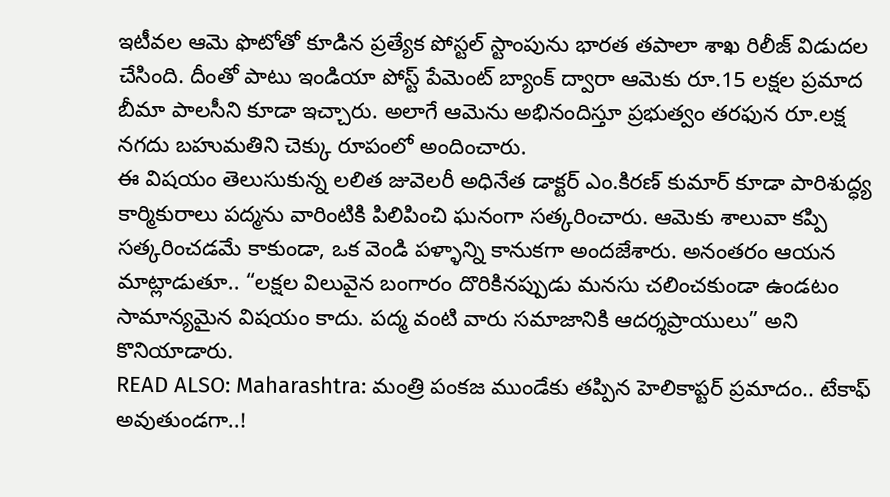ఇటీవల ఆమె ఫొటోతో కూడిన ప్రత్యేక పోస్టల్ స్టాంపును భారత తపాలా శాఖ రిలీజ్ విడుదల చేసింది. దీంతో పాటు ఇండియా పోస్ట్ పేమెంట్ బ్యాంక్ ద్వారా ఆమెకు రూ.15 లక్షల ప్రమాద బీమా పాలసీని కూడా ఇచ్చారు. అలాగే ఆమెను అభినందిస్తూ ప్రభుత్వం తరఫున రూ.లక్ష నగదు బహుమతిని చెక్కు రూపంలో అందించారు.
ఈ విషయం తెలుసుకున్న లలిత జువెలరీ అధినేత డాక్టర్ ఎం.కిరణ్ కుమార్ కూడా పారిశుద్ధ్య కార్మికురాలు పద్మను వారింటికి పిలిపించి ఘనంగా సత్కరించారు. ఆమెకు శాలువా కప్పి సత్కరించడమే కాకుండా, ఒక వెండి పళ్ళాన్ని కానుకగా అందజేశారు. అనంతరం ఆయన మాట్లాడుతూ.. “లక్షల విలువైన బంగారం దొరికినప్పుడు మనసు చలించకుండా ఉండటం సామాన్యమైన విషయం కాదు. పద్మ వంటి వారు సమాజానికి ఆదర్శప్రాయులు” అని కొనియాడారు.
READ ALSO: Maharashtra: మంత్రి పంకజ ముండేకు తప్పిన హెలికాప్టర్ ప్రమాదం.. టేకాఫ్ అవుతుండగా..!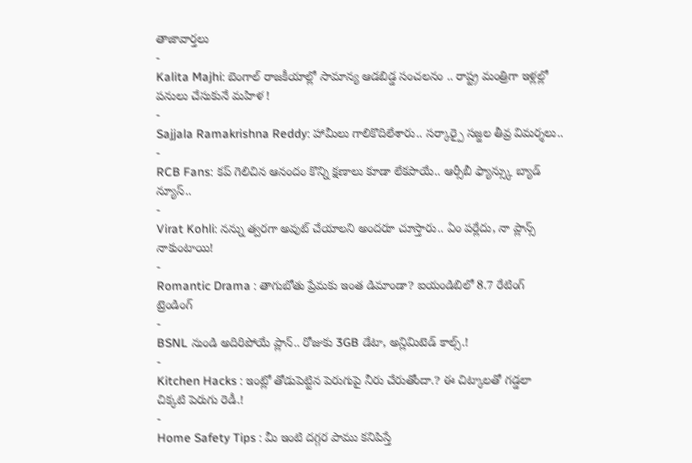తాజావార్తలు
-
Kalita Majhi: బెంగాల్ రాజకీయాల్లో సామాన్య ఆడబిడ్డ సంచలనం .. రాష్ట్ర మంత్రిగా ఇళ్లల్లో పనులు చేసుకునే మహిళ !
-
Sajjala Ramakrishna Reddy: హామీలు గాలికొదిలేశారు.. సర్కార్పై సజ్జల తీవ్ర విమర్శలు..
-
RCB Fans: కప్ గెలిచిన ఆనందం కొన్ని క్షణాలు కూడా లేకపాయే.. ఆర్సీబీ ఫ్యాన్స్కు బ్యాడ్ న్యూస్..
-
Virat Kohli: నన్ను త్వరగా అవుట్ చేయాలని అందరూ చూస్తారు.. ఏం పర్లేదు, నా ప్లాన్స్ నాకుంటాయి!
-
Romantic Drama : తాగుబోతు ప్రేమకు ఇంత డిమాండా? ఐయండిబిలో 8.7 రేటింగ్
ట్రెండింగ్
-
BSNL నుండి అదిరిపోయే ప్లాన్.. రోజుకు 3GB డేటా, అన్లిమిటెడ్ కాల్స్.!
-
Kitchen Hacks : ఇంట్లో తోడుపెట్టిన పెరుగుపై నీరు చేరుతోందా.? ఈ చిట్కాలతో గడ్డలా చిక్కటి పెరుగు రెడీ.!
-
Home Safety Tips : మీ ఇంటి దగ్గర పాము కనిపిస్తే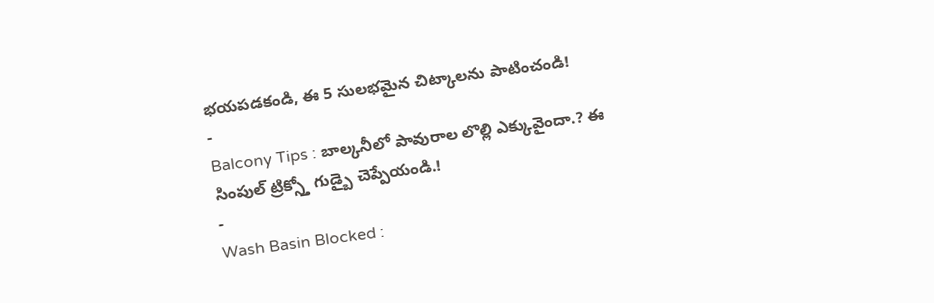భయపడకండి, ఈ 5 సులభమైన చిట్కాలను పాటించండి!
-
Balcony Tips : బాల్కనీలో పావురాల లొల్లి ఎక్కువైందా.? ఈ సింపుల్ ట్రిక్స్తో గుడ్బై చెప్పేయండి.!
-
Wash Basin Blocked :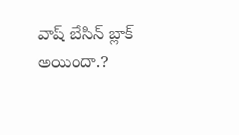వాష్ బేసిన్ బ్లాక్ అయిందా.?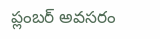ప్లంబర్ అవసరం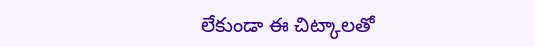లేకుండా ఈ చిట్కాలతో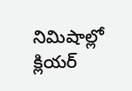నిమిషాల్లో క్లియర్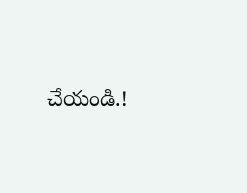చేయండి.!